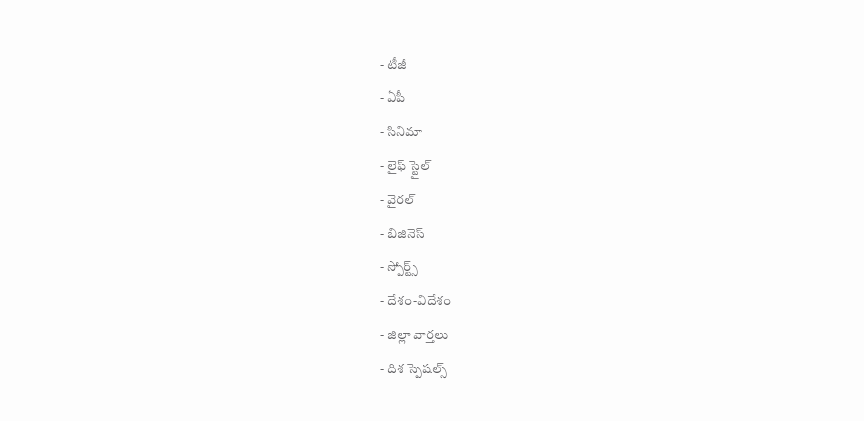- టీజీ
- ఏపీ
- సినిమా
- లైఫ్ స్టైల్
- వైరల్
- బిజినెస్
- స్పోర్ట్స్
- దేశం-విదేశం
- జిల్లా వార్తలు
- దిశ స్పెషల్స్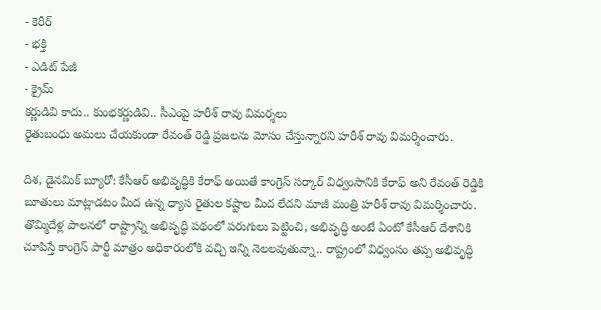- కెరీర్
- భక్తి
- ఎడిట్ పేజీ
- క్రైమ్
కర్ణుడివి కాదు.. కుంభకర్ణుడివి.. సీఎంపై హరీశ్ రావు విమర్శలు
రైతుబంధు అమలు చేయకుండా రేవంత్ రెడ్డి ప్రజలను మోసం చేస్తున్నారని హరీశ్ రావు విమర్శించారు.

దిశ, డైనమిక్ బ్యూరో: కేసీఆర్ అభివృద్ధికి కేరాఫ్ అయితే కాంగ్రెస్ సర్కార్ విధ్వంసానికి కేరాఫ్ అని రేవంత్ రెడ్డికి బూతులు మాట్లాడటం మీద ఉన్న ధ్యాస రైతుల కష్టాల మీద లేదని మాజీ మంత్రి హరీశ్ రావు విమర్శించారు. తొమ్మిదేళ్ల పాలనలో రాష్ట్రాన్ని అభివృద్ధి పథంలో పరుగులు పెట్టించి, అభివృద్ధి అంటే ఏంటో కేసీఆర్ దేశానికి చూపిస్తే కాంగ్రెస్ పార్టీ మాత్రం అధికారంలోకి వచ్చి ఇన్ని నెలలవుతున్నా.. రాష్ట్రంలో విధ్వంసం తప్ప అభివృద్ధి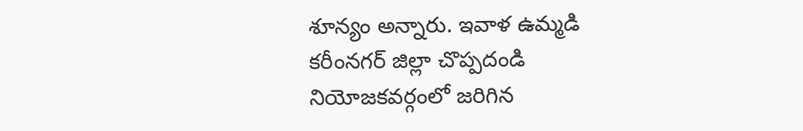శూన్యం అన్నారు. ఇవాళ ఉమ్మడి కరీంనగర్ జిల్లా చొప్పదండి నియోజకవర్గంలో జరిగిన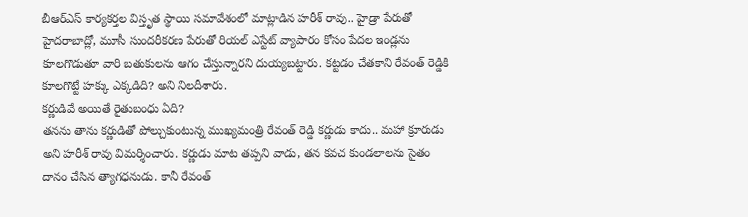బీఆర్ఎస్ కార్యకర్తల విస్తృత స్థాయి సమావేశంలో మాట్లాడిన హరీశ్ రావు.. హైడ్రా పేరుతో హైదరాబాద్లో, మూసీ సుందరీకరణ పేరుతో రియల్ ఎస్టేట్ వ్యాపారం కోసం పేదల ఇండ్లను కూలగొడుతూ వారి బతుకులను ఆగం చేస్తున్నారని దుయ్యబట్టారు. కట్టడం చేతకాని రేవంత్ రెడ్డికి కూలగొట్టే హక్కు ఎక్కడిది? అని నిలదీశారు.
కర్ణుడివే అయితే రైతుబంధు ఏది?
తనను తాను కర్ణుడితో పోల్చుకుంటున్న ముఖ్యమంత్రి రేవంత్ రెడ్డి కర్ణుడు కాదు.. మహా క్రూరుడు అని హరీశ్ రావు విమర్శించారు. కర్ణుడు మాట తప్పని వాడు, తన కవచ కుండలాలను సైతం దానం చేసిన త్యాగధనుడు. కానీ రేవంత్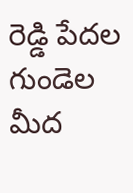రెడ్డి పేదల గుండెల మీద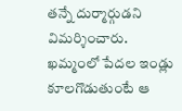తన్నే దుర్మార్గుడని విమర్శించారు. ఖమ్మంలో పేదల ఇండ్లు కూలగొడుతుంటే ఆ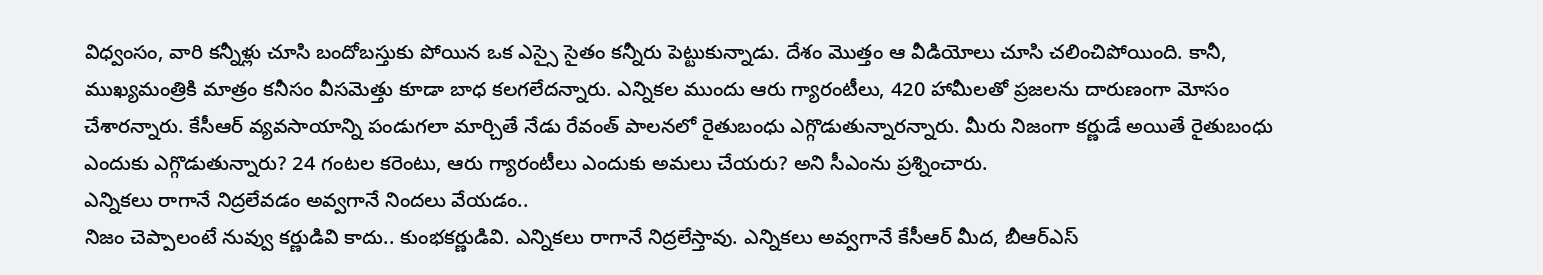విధ్వంసం, వారి కన్నీళ్లు చూసి బందోబస్తుకు పోయిన ఒక ఎస్సై సైతం కన్నీరు పెట్టుకున్నాడు. దేశం మొత్తం ఆ వీడియోలు చూసి చలించిపోయింది. కానీ, ముఖ్యమంత్రికి మాత్రం కనీసం వీసమెత్తు కూడా బాధ కలగలేదన్నారు. ఎన్నికల ముందు ఆరు గ్యారంటీలు, 420 హామీలతో ప్రజలను దారుణంగా మోసం చేశారన్నారు. కేసీఆర్ వ్యవసాయాన్ని పండుగలా మార్చితే నేడు రేవంత్ పాలనలో రైతుబంధు ఎగ్గొడుతున్నారన్నారు. మీరు నిజంగా కర్ణుడే అయితే రైతుబంధు ఎందుకు ఎగ్గొడుతున్నారు? 24 గంటల కరెంటు, ఆరు గ్యారంటీలు ఎందుకు అమలు చేయరు? అని సీఎంను ప్రశ్నించారు.
ఎన్నికలు రాగానే నిద్రలేవడం అవ్వగానే నిందలు వేయడం..
నిజం చెప్పాలంటే నువ్వు కర్ణుడివి కాదు.. కుంభకర్ణుడివి. ఎన్నికలు రాగానే నిద్రలేస్తావు. ఎన్నికలు అవ్వగానే కేసీఆర్ మీద, బీఆర్ఎస్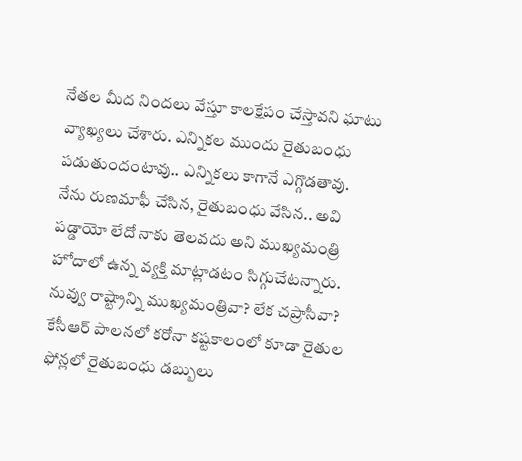నేతల మీద నిందలు వేస్తూ కాలక్షేపం చేస్తావని ఘాటు వ్యాఖ్యలు చేశారు. ఎన్నికల ముందు రైతుబంధు పడుతుందంటావు.. ఎన్నికలు కాగానే ఎగ్గొడతావు. నేను రుణమాఫీ చేసిన, రైతుబంధు వేసిన.. అవి పడ్డాయో లేదో నాకు తెలవదు అని ముఖ్యమంత్రి హోదాలో ఉన్న వ్యక్తి మాట్లాడటం సిగ్గుచేటన్నారు. నువ్వు రాష్ట్రాన్ని ముఖ్యమంత్రివా? లేక చప్రాసీవా? కేసీఆర్ పాలనలో కరోనా కష్టకాలంలో కూడా రైతుల ఫోన్లలో రైతుబంధు డబ్బులు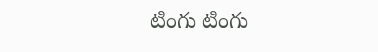టింగు టింగు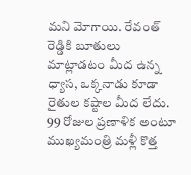మని మోగాయి. రేవంత్ రెడ్డికి బూతులు మాట్లాడటం మీద ఉన్న ధ్యాస, ఒక్కనాడు కూడా రైతుల కష్టాల మీద లేదు. 99 రోజుల ప్రణాళిక అంటూ ముఖ్యమంత్రి మళ్లీ కొత్త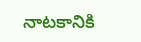నాటకానికి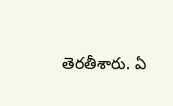తెరతీశారు. ఏ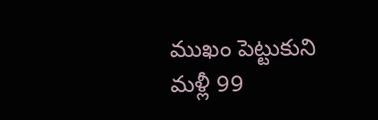ముఖం పెట్టుకుని మళ్లీ 99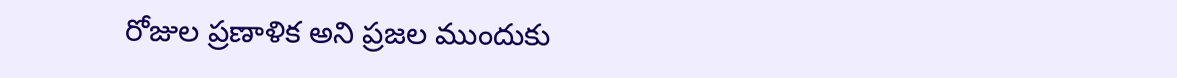రోజుల ప్రణాళిక అని ప్రజల ముందుకు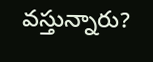వస్తున్నారు?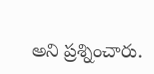అని ప్రశ్నించారు.